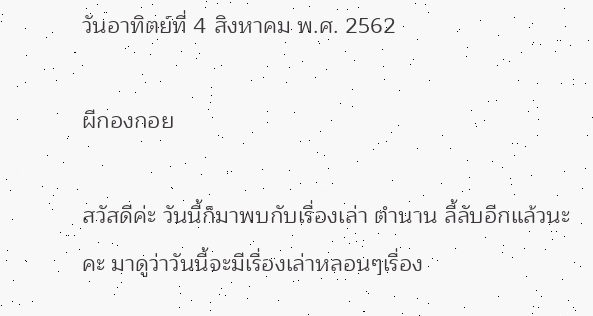วันอาทิตย์ที่ 4 สิงหาคม พ.ศ. 2562

ผีกองกอย

สวัสดีค่ะ วันนี้ก็มาพบกับเรื่องเล่า ตำนาน ลี้ลับอีกแล้วนะคะ มาดูว่าวันนี้จะมีเรื่องเล่าหลอนๆเรื่อง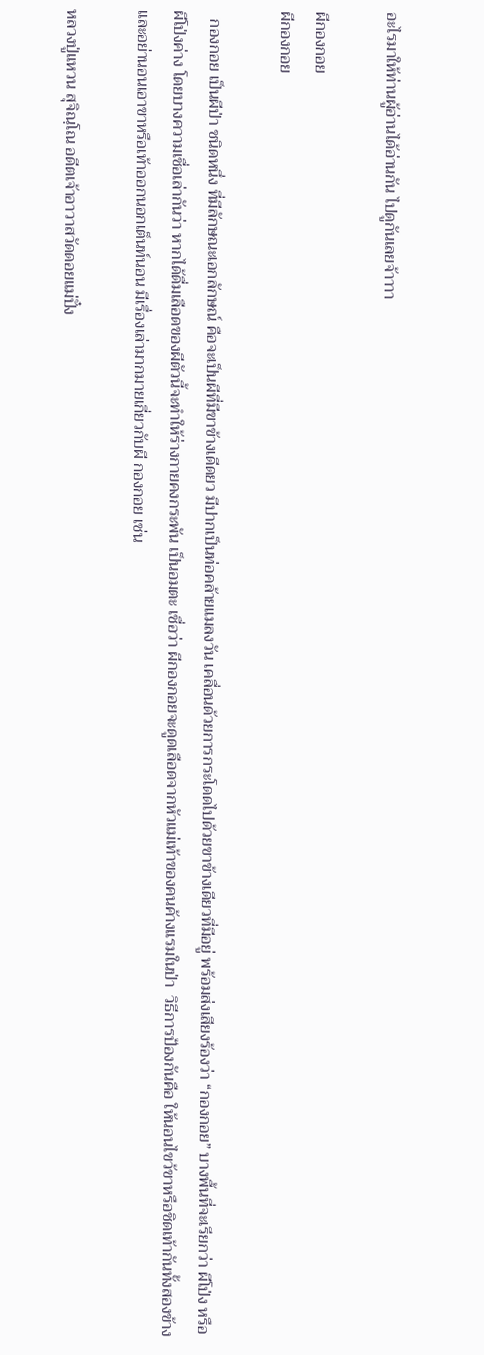อะไรมาให้ท่านผู้อ่านได้อ่านกัน ไปดูกันเลยจ้าาาา

ผีกองกอย
ผีกองกอย

  กองกอย เป็นผีป่า ชนิดหนึ่ง ที่มีลักษณะเอกลักษณ์ คือจะเป็นผีที่มีขาข้างเดีดยว มีปากเป็นท่อคล้ายแมลงวัน เคลื่อนด้วยการกระโดดไปด้วยขาข้างเดียวที่มีอยู่ พร้อมส่งเสียงร้องว่า “กองกอย” บางพื้นที่จะเรียกว่า ผีโป่ง หรือ ผีโป่งค่าง โดยบางความเชื่อเล่ากันว่า หากได้ดื่มเลือดของผีตัวนี้จะทำให้ร่างกายคงกระพัน เป็นอมตะ เชื่อว่า ผีกองกอยจะดูดเลือดจากหัวแม่เท้าของคนค้างแรมในป่า  วิธีการป้องกันคือ ให้นอนไขว้ขาหรือชิดเท้ากันทั้งสองข้างและอย่านอนเอาขาหรือเท้าออกนอกเต็นท์นอน มีเรื่องเล่ามากมายเกี่ยวกับผี กองกอย เช่น

หลวงปู่แหวน สุจิณฺโณ อดีตเจ้าอาวาสวัดดอยแม่ปั๋ง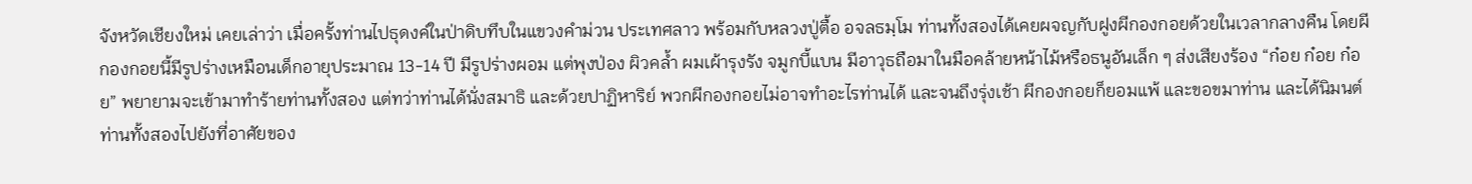จังหวัดเชียงใหม่ เคยเล่าว่า เมื่อครั้งท่านไปธุดงค์ในป่าดิบทึบในแขวงคำม่วน ประเทศลาว พร้อมกับหลวงปู่ตื้อ อจลธมฺโม ท่านทั้งสองได้เคยผจญกับฝูงผีกองกอยด้วยในเวลากลางคืน โดยผีกองกอยนี้มีรูปร่างเหมือนเด็กอายุประมาณ 13-14 ปี มีรูปร่างผอม แต่พุงป่อง ผิวคล้ำ ผมเผ้ารุงรัง จมูกบี้แบน มีอาวุธถือมาในมือคล้ายหน้าไม้หรือธนูอันเล็ก ๆ ส่งเสียงร้อง “ก๋อย ก๋อย ก๋อย” พยายามจะเข้ามาทำร้ายท่านทั้งสอง แต่ทว่าท่านได้นั่งสมาธิ และด้วยปาฏิหาริย์ พวกผีกองกอยไม่อาจทำอะไรท่านได้ และจนถึงรุ่งเช้า ผีกองกอยก็ยอมแพ้ และขอขมาท่าน และได้นิมนต์ท่านทั้งสองไปยังที่อาศัยของ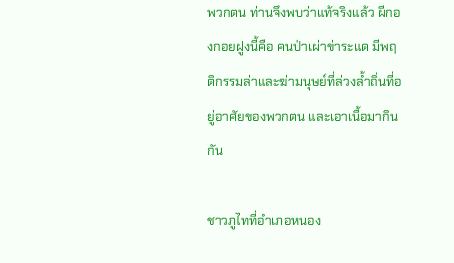พวกตน ท่านจึงพบว่าแท้จริงแล้ว ผีกองกอยฝูงนี้คือ คนป่าเผ่าข่าระแด มีพฤติกรรมล่าและฆ่ามนุษย์ที่ล่วงล้ำถิ่นที่อยู่อาศัยของพวกตน และเอาเนื้อมากินกัน

ชาวภูไทที่อำเภอหนอง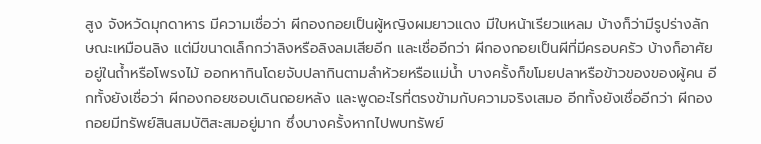สูง จังหวัดมุกดาหาร มีความเชื่อว่า ผีกองกอยเป็นผู้หญิงผมยาวแดง มีใบหน้าเรียวแหลม บ้างก็ว่ามีรูปร่างลักษณะเหมือนลิง แต่มีขนาดเล็กกว่าลิงหรือลิงลมเสียอีก และเชื่ออีกว่า ผีกองกอยเป็นผีที่มีครอบครัว บ้างก็อาศัยอยู่ในถ้ำหรือโพรงไม้ ออกหากินโดยจับปลากินตามลำห้วยหรือแม่น้ำ บางครั้งก็ขโมยปลาหรือข้าวของของผู้คน อีกทั้งยังเชื่อว่า ผีกองกอยชอบเดินถอยหลัง และพูดอะไรที่ตรงข้ามกับความจริงเสมอ อีกทั้งยังเชื่ออีกว่า ผีกองกอยมีทรัพย์สินสมบัติสะสมอยู่มาก ซึ่งบางครั้งหากไปพบทรัพย์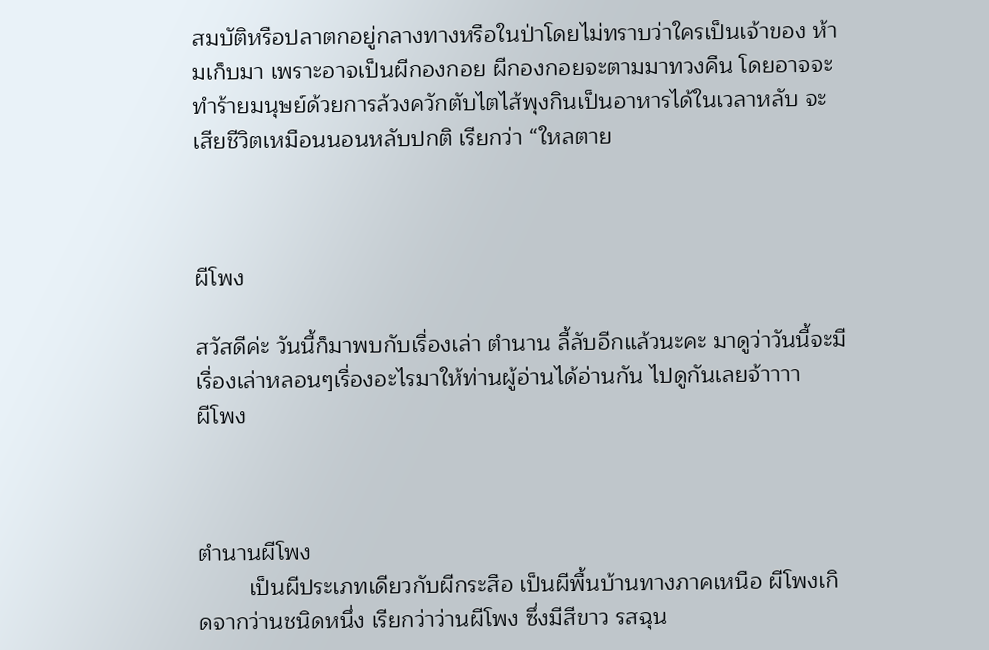สมบัติหรือปลาตกอยู่กลางทางหรือในป่าโดยไม่ทราบว่าใครเป็นเจ้าของ ห้ามเก็บมา เพราะอาจเป็นผีกองกอย ผีกองกอยจะตามมาทวงคืน โดยอาจจะทำร้ายมนุษย์ด้วยการล้วงควักตับไตไส้พุงกินเป็นอาหารได้ในเวลาหลับ จะเสียชีวิตเหมือนนอนหลับปกติ เรียกว่า “ใหลตาย



ผีโพง

สวัสดีค่ะ วันนี้ก็มาพบกับเรื่องเล่า ตำนาน ลี้ลับอีกแล้วนะคะ มาดูว่าวันนี้จะมีเรื่องเล่าหลอนๆเรื่องอะไรมาให้ท่านผู้อ่านได้อ่านกัน ไปดูกันเลยจ้าาาา
ผีโพง



ตำนานผีโพง
        เป็นผีประเภทเดียวกับผีกระสือ เป็นผีพื้นบ้านทางภาคเหนือ ผีโพงเกิดจากว่านชนิดหนึ่ง เรียกว่าว่านผีโพง ซึ่งมีสีขาว รสฉุน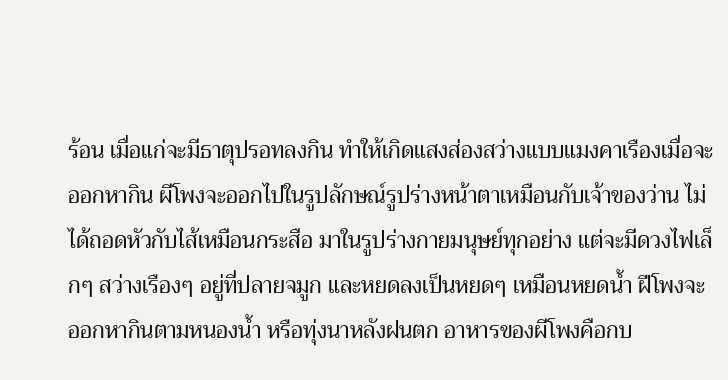ร้อน เมื่อแก่จะมีธาตุปรอทลงกิน ทำให้เกิดแสงส่องสว่างแบบแมงคาเรืองเมื่อจะ ออกหากิน ผีโพงจะออกไปในรูปลักษณ์รูปร่างหน้าตาเหมือนกับเจ้าของว่าน ไม่ได้ถอดหัวกับไส้เหมือนกระสือ มาในรูปร่างกายมนุษย์ทุกอย่าง แต่จะมีดวงไฟเล็กๆ สว่างเรืองๆ อยู่ที่ปลายจมูก และหยดลงเป็นหยดๆ เหมือนหยดน้ำ ฝีโพงจะออกหากินตามหนองน้ำ หรือทุ่งนาหลังฝนตก อาหารของผีโพงคือกบ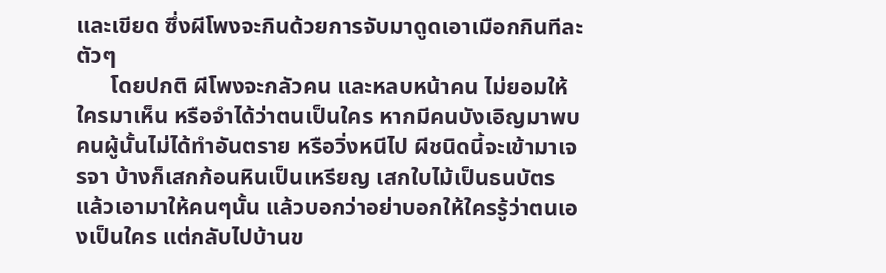และเขียด ซึ่งผีโพงจะกินด้วยการจับมาดูดเอาเมือกกินทีละตัวๆ
      โดยปกติ ผีโพงจะกลัวคน และหลบหน้าคน ไม่ยอมให้ใครมาเห็น หรือจำได้ว่าตนเป็นใคร หากมีคนบังเอิญมาพบ คนผู้นั้นไม่ได้ทำอันตราย หรือวิ่งหนีไป ผีชนิดนี้จะเข้ามาเจรจา บ้างก็เสกก้อนหินเป็นเหรียญ เสกใบไม้เป็นธนบัตร แล้วเอามาให้คนๆนั้น แล้วบอกว่าอย่าบอกให้ใครรู้ว่าตนเองเป็นใคร แต่กลับไปบ้านข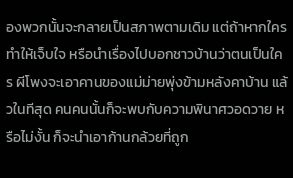องพวกนั้นจะกลายเป็นสภาพตามเดิม แต่ถ้าหากใครทำให้เจ็บใจ หรือนำเรื่องไปบอกชาวบ้านว่าตนเป็นใคร ผีโพงจะเอาคานของแม่ม่ายพุ่งข้ามหลังคาบ้าน แล้วในทีสุด คนคนนั้นก็จะพบกับความพินาศวอดวาย หรือไม่งั้น ก็จะนำเอาก้านกล้วยที่ถูก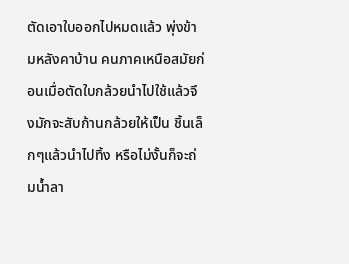ตัดเอาใบออกไปหมดแล้ว พุ่งข้ามหลังคาบ้าน คนภาคเหนือสมัยก่อนเมื่อตัดใบกล้วยนำไปใช้แล้วจึงมักจะสับก้านกล้วยให้เป็น ชิ้นเล็กๆแล้วนำไปทิ้ง หรือไม่งั้นก็จะถ่มน้ำลา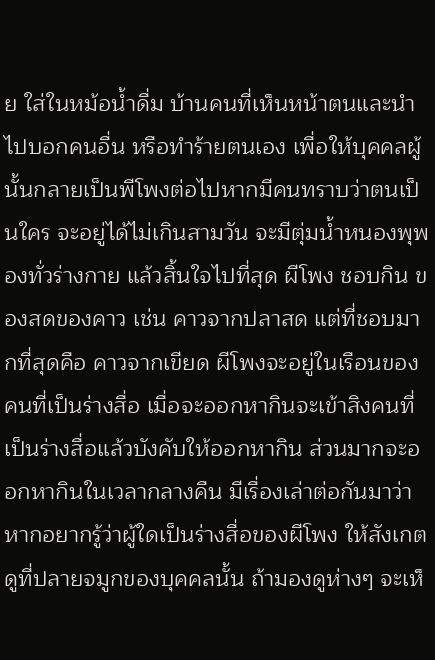ย ใส่ในหม้อน้ำดื่ม บ้านคนที่เห็นหน้าตนและนำไปบอกคนอื่น หรือทำร้ายตนเอง เพื่อให้บุคคลผู้นั้นกลายเป็นพีโพงต่อไปหากมีคนทราบว่าตนเป็นใคร จะอยู่ได้ไม่เกินสามวัน จะมีตุ่มน้ำหนองพุพองทั่วร่างกาย แล้วสิ้นใจไปที่สุด ผีโพง ชอบกิน ของสดของคาว เช่น คาวจากปลาสด แต่ที่ชอบมากที่สุดคือ คาวจากเขียด ผีโพงจะอยู่ในเรือนของคนที่เป็นร่างสื่อ เมื่อจะออกหากินจะเข้าสิงคนที่เป็นร่างสื่อแล้วบังคับให้ออกหากิน ส่วนมากจะออกหากินในเวลากลางคืน มีเรื่องเล่าต่อกันมาว่า หากอยากรู้ว่าผู้ใดเป็นร่างสื่อของผีโพง ให้สังเกตดูที่ปลายจมูกของบุคคลนั้น ถ้ามองดูห่างๆ จะเห็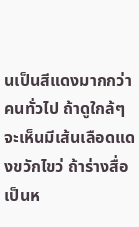นเป็นสีแดงมากกว่าคนทั่วไป ถ้าดูใกล้ๆ จะเห็นมีเส้นเลือดแดงขวักไขว่ ถ้าร่างสื่อเป็นห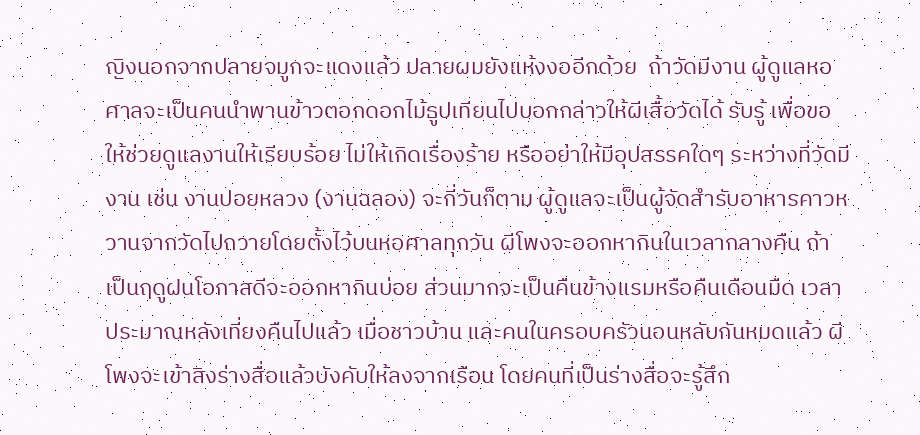ญิงนอกจากปลายจมูกจะแดงแล้ว ปลายผมยังแห้งงออีกด้วย  ถ้าวัดมีงาน ผู้ดูแลหอศาลจะเป็นคนนำพานข้าวตอกดอกไม้ธูปเทียนไปบอกกล่าวให้ผีเสื้อวัดได้ รับรู้ เพื่อขอให้ช่วยดูแลงานให้เรียบร้อย ไม่ให้เกิดเรื่องร้าย หรืออย่าให้มีอุปสรรคใดๆ ระหว่างที่วัดมีงาน เช่น งานปอยหลวง (งานฉลอง) จะกี่วันก็ตาม ผู้ดูแลจะเป็นผู้จัดสำรับอาหารคาวหวานจากวัดไปถวายโดยตั้งไว้บนหอศาลทุกวัน ผีโพงจะออกหากินในเวลากลางคืน ถ้าเป็นฤดูฝนโอกาสดีจะออกหากินบ่อย ส่วนมากจะเป็นคืนข้างแรมหรือคืนเดือนมืด เวลาประมาณหลังเที่ยงคืนไปแล้ว เมื่อชาวบ้าน และคนในครอบครัวนอนหลับกันหมดแล้ว ผีโพงจะเข้าสิงร่างสื่อแล้วบังคับให้ลงจากเรือน โดยคนที่เป็นร่างสื่อจะรู้สึก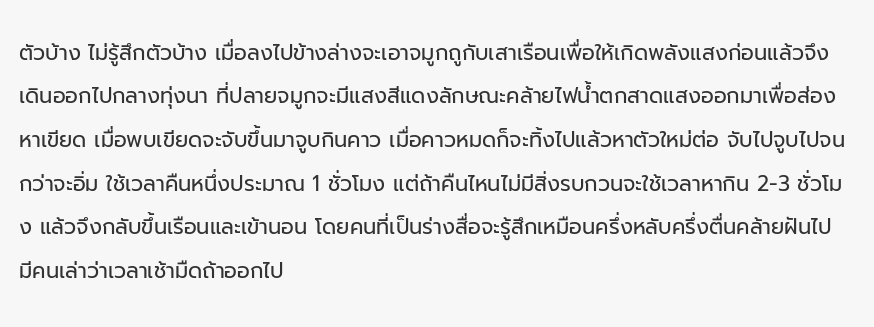ตัวบ้าง ไม่รู้สึกตัวบ้าง เมื่อลงไปข้างล่างจะเอาจมูกถูกับเสาเรือนเพื่อให้เกิดพลังแสงก่อนแล้วจึง เดินออกไปกลางทุ่งนา ที่ปลายจมูกจะมีแสงสีแดงลักษณะคล้ายไฟน้ำตกสาดแสงออกมาเพื่อส่องหาเขียด เมื่อพบเขียดจะจับขึ้นมาจูบกินคาว เมื่อคาวหมดก็จะทิ้งไปแล้วหาตัวใหม่ต่อ จับไปจูบไปจนกว่าจะอิ่ม ใช้เวลาคืนหนึ่งประมาณ 1 ชั่วโมง แต่ถ้าคืนไหนไม่มีสิ่งรบกวนจะใช้เวลาหากิน 2-3 ชั่วโมง แล้วจึงกลับขึ้นเรือนและเข้านอน โดยคนที่เป็นร่างสื่อจะรู้สึกเหมือนครึ่งหลับครึ่งตื่นคล้ายฝันไป มีคนเล่าว่าเวลาเช้ามืดถ้าออกไป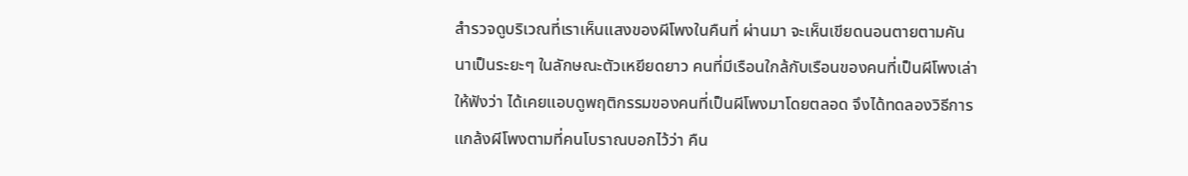สำรวจดูบริเวณที่เราเห็นแสงของผีโพงในคืนที่ ผ่านมา จะเห็นเขียดนอนตายตามคันนาเป็นระยะๆ ในลักษณะตัวเหยียดยาว คนที่มีเรือนใกล้กับเรือนของคนที่เป็นผีโพงเล่าให้ฟังว่า ได้เคยแอบดูพฤติกรรมของคนที่เป็นผีโพงมาโดยตลอด จึงได้ทดลองวิธีการแกล้งผีโพงตามที่คนโบราณบอกไว้ว่า คืน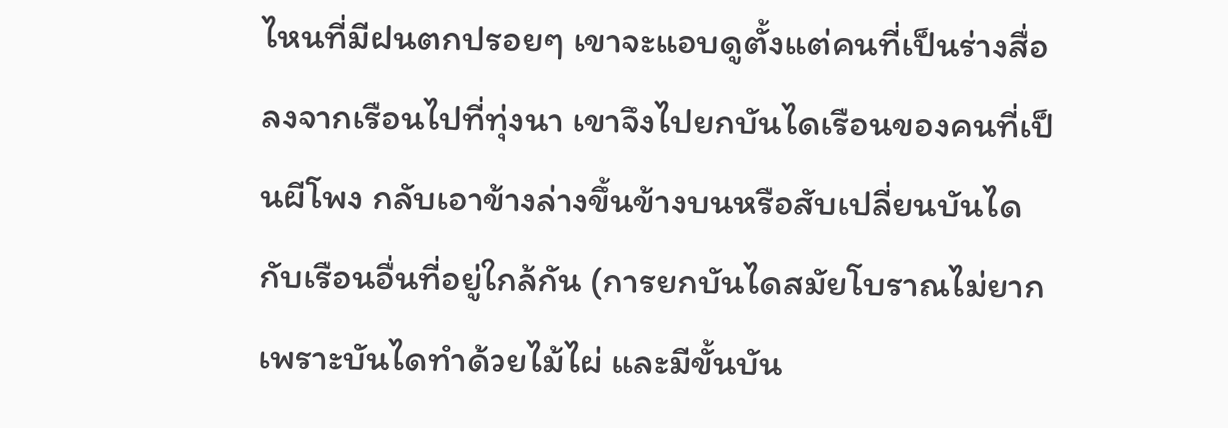ไหนที่มีฝนตกปรอยๆ เขาจะแอบดูตั้งแต่คนที่เป็นร่างสื่อลงจากเรือนไปที่ทุ่งนา เขาจึงไปยกบันไดเรือนของคนที่เป็นผีโพง กลับเอาข้างล่างขึ้นข้างบนหรือสับเปลี่ยนบันไดกับเรือนอื่นที่อยู่ใกล้กัน (การยกบันไดสมัยโบราณไม่ยาก เพราะบันไดทำด้วยไม้ไผ่ และมีขั้นบัน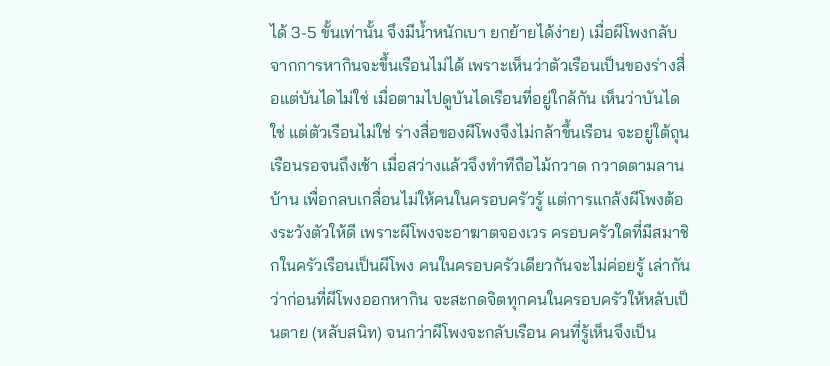ได้ 3-5 ขั้นเท่านั้น จึงมีน้ำหนักเบา ยกย้ายได้ง่าย) เมื่อผีโพงกลับจากการหากินจะขึ้นเรือนไม่ได้ เพราะเห็นว่าตัวเรือนเป็นของร่างสื่อแต่บันไดไม่ใช่ เมื่อตามไปดูบันไดเรือนที่อยู่ใกล้กัน เห็นว่าบันไดใช่ แต่ตัวเรือนไม่ใช่ ร่างสื่อของผีโพงจึงไม่กล้าขึ้นเรือน จะอยู่ใต้ถุนเรือนรอจนถึงเช้า เมื่อสว่างแล้วจึงทำทีถือไม้กวาด กวาดตามลานบ้าน เพื่อกลบเกลื่อนไม่ให้คนในครอบครัวรู้ แต่การแกล้งผีโพงต้องระวังตัวให้ดี เพราะผีโพงจะอาฆาตจองเวร ครอบครัวใดที่มีสมาชิกในครัวเรือนเป็นผีโพง คนในครอบครัวเดียวกันจะไม่ค่อยรู้ เล่ากันว่าก่อนที่ผีโพงออกหากิน จะสะกดจิตทุกคนในครอบครัวให้หลับเป็นตาย (หลับสนิท) จนกว่าผีโพงจะกลับเรือน คนที่รู้เห็นจึงเป็น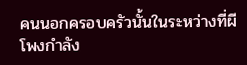คนนอกครอบครัวนั้นในระหว่างที่ผีโพงกำลัง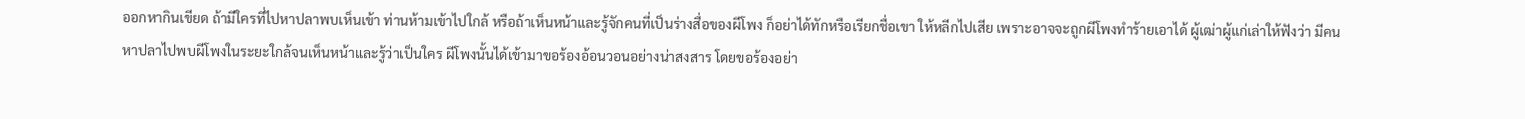ออกหากินเขียด ถ้ามีใครที่ไปหาปลาพบเห็นเข้า ท่านห้ามเข้าไปใกล้ หรือถ้าเห็นหน้าและรู้จักคนที่เป็นร่างสื่อของผีโพง ก็อย่าได้ทักหรือเรียกชื่อเขา ให้หลีกไปเสีย เพราะอาจจะถูกผีโพงทำร้ายเอาได้ ผู้เฒ่าผู้แก่เล่าให้ฟังว่า มีคนหาปลาไปพบผีโพงในระยะใกล้จนเห็นหน้าและรู้ว่าเป็นใคร ผีโพงนั้นได้เข้ามาขอร้องอ้อนวอนอย่างน่าสงสาร โดยขอร้องอย่า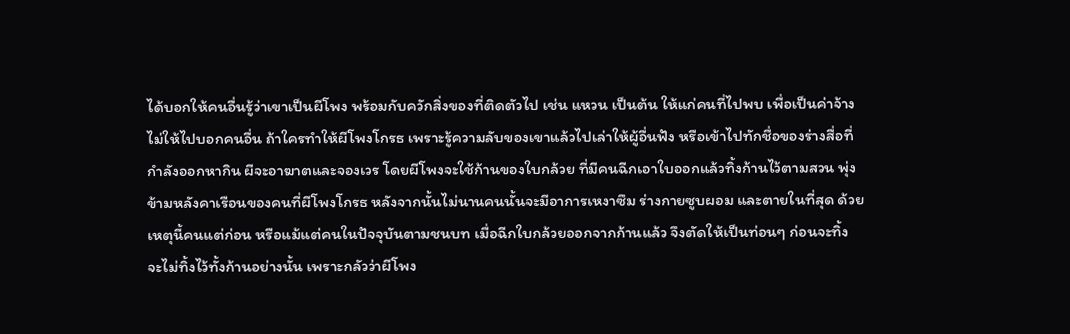ได้บอกให้คนอื่นรู้ว่าเขาเป็นผีโพง พร้อมกับควักสิ่งของที่ติดตัวไป เช่น แหวน เป็นต้น ให้แก่คนที่ไปพบ เพื่อเป็นค่าจ้างไม่ให้ไปบอกคนอื่น ถ้าใครทำให้ผีโพงโกรธ เพราะรู้ความลับของเขาแล้วไปเล่าให้ผู้อื่นฟัง หรือเข้าไปทักชื่อของร่างสื่อที่กำลังออกหากิน ผีจะอาฆาตและจองเวร โดยผีโพงจะใช้ก้านของใบกล้วย ที่มีคนฉีกเอาใบออกแล้วทิ้งก้านไว้ตามสวน พุ่งข้ามหลังคาเรือนของคนที่ผีโพงโกรธ หลังจากนั้นไม่นานคนนั้นจะมีอาการเหงาซึม ร่างกายซูบผอม และตายในที่สุด ด้วยเหตุนี้คนแต่ก่อน หรือแม้แต่คนในปัจจุบันตามชนบท เมื่อฉีกใบกล้วยออกจากก้านแล้ว จึงตัดให้เป็นท่อนๆ ก่อนจะทิ้ง จะไม่ทิ้งไว้ทั้งก้านอย่างนั้น เพราะกลัวว่าผีโพง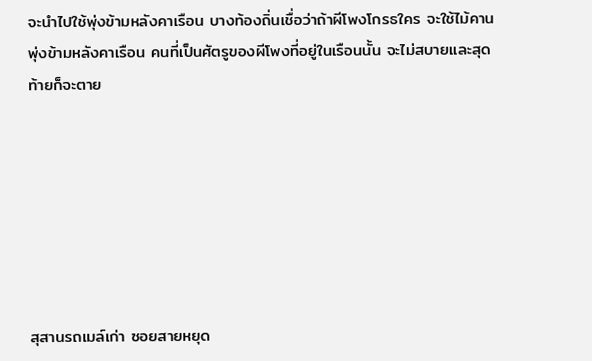จะนำไปใช้พุ่งข้ามหลังคาเรือน บางท้องถิ่นเชื่อว่าถ้าผีโพงโกรธใคร จะใช้ไม้คานพุ่งข้ามหลังคาเรือน คนที่เป็นศัตรูของผีโพงที่อยู่ในเรือนนั้น จะไม่สบายและสุดท้ายก็จะตาย







สุสานรถเมล์เก่า ซอยสายหยุด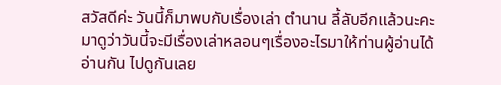สวัสดีค่ะ วันนี้ก็มาพบกับเรื่องเล่า ตำนาน ลี้ลับอีกแล้วนะคะ มาดูว่าวันนี้จะมีเรื่องเล่าหลอนๆเรื่องอะไรมาให้ท่านผู้อ่านได้อ่านกัน ไปดูกันเลย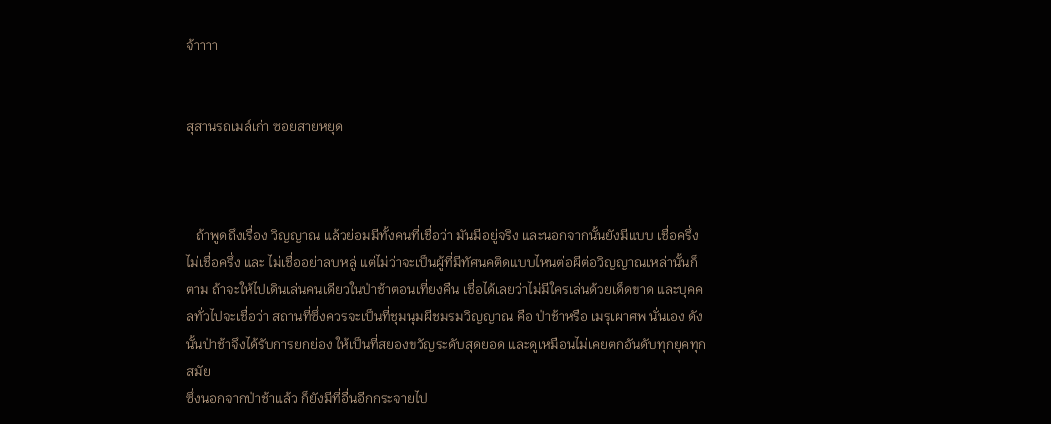จ้าาาา


สุสานรถเมล์เก่า ซอยสายหยุด



   ถ้าพูดถึงเรื่อง วิญญาณ แล้วย่อมมีทั้งคนที่เชื่อว่า มันมีอยู่จริง และนอกจากนั้นยังมีแบบ เชื่อครึ่งไม่เชื่อครึ่ง และ ไม่เชื่ออย่าลบหลู่ แต่ไม่ว่าจะเป็นผู้ที่มีทัศนคติดแบบไหนต่อผีต่อวิญญาณเหล่านั้นก็ตาม ถ้าจะให้ไปเดินเล่นคนเดียวในป่าช้าตอนเที่ยงคืน เชื่อได้เลยว่าไม่มีใครเล่นด้วยเด็ดขาด และบุคคลทั่วไปจะเชื่อว่า สถานที่ซึ่งควรจะเป็นที่ชุมนุมผีชมรมวิญญาณ คือ ป่าช้าหรือ เมรุเผาศพ นั่นเอง ดังนั้นป่าช้าจึงได้รับการยกย่อง ให้เป็นที่สยองขวัญระดับสุดยอด และดูเหมือนไม่เคยตกอันดับทุกยุคทุกสมัย
ซึ่งนอกจากป่าช้าแล้ว ก็ยังมีที่อื่นอีกกระจายไป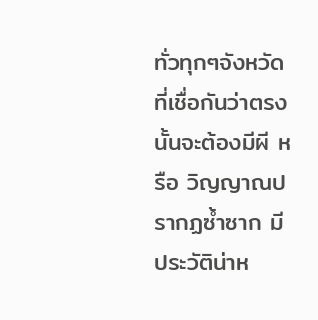ทั่วทุกๆจังหวัด ที่เชื่อกันว่าตรงนั้นจะต้องมีผี หรือ วิญญาณปรากฏซ้ำซาก มีประวัติน่าห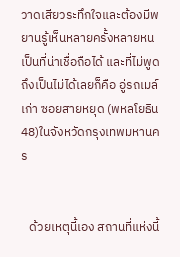วาดเสียวระทึกใจและต้องมีพยานรู้เห็นหลายครั้งหลายหนเป็นที่น่าเชื่อถือได้ และที่ไม่พูดถึงเป็นไม่ได้เลยก็คือ อู่รถเมล์เก่า ซอยสายหยุด (พหลโยธิน 48)ในจังหวัดกรุงเทพมหานคร


   ด้วยเหตุนี้เอง สถานที่แห่งนี้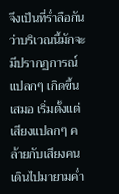จึงเป็นที่ร่ำลือกันว่าบริเวณนี้มักจะมีปรากฏการณ์แปลกๆ เกิดขึ้นเสมอ เริ่มตั้งแต่เสียงแปลกๆ คล้ายกับเสียงคนเดินไปมายามค่ำ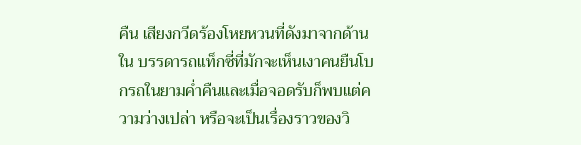คืน เสียงกวีดร้องโหยหวนที่ดังมาจากด้านใน บรรดารถแท็กซี่ที่มักจะเห็นเงาคนยืนโบกรถในยามค่ำคืนและเมื่อจอดรับก็พบแต่ความว่างเปล่า หรือจะเป็นเรื่องราวของวิ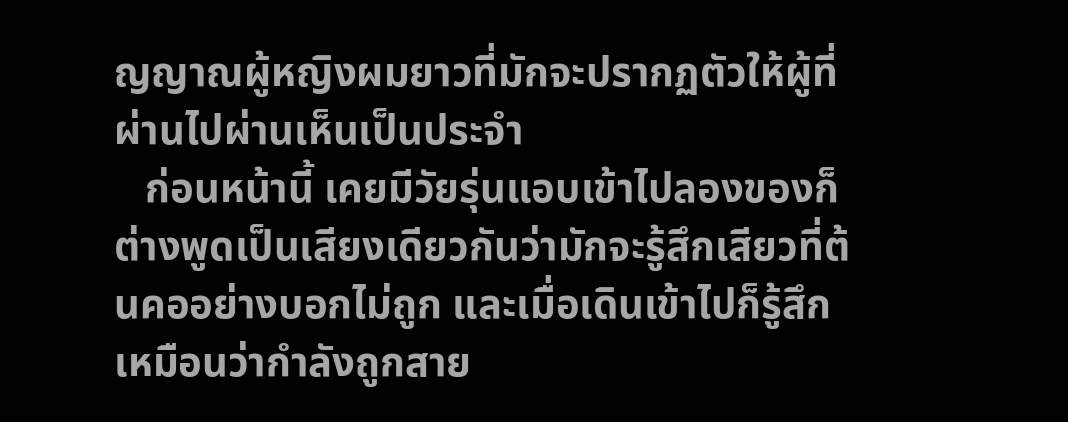ญญาณผู้หญิงผมยาวที่มักจะปรากฏตัวให้ผู้ที่ผ่านไปผ่านเห็นเป็นประจำ
   ก่อนหน้านี้ เคยมีวัยรุ่นแอบเข้าไปลองของก็ต่างพูดเป็นเสียงเดียวกันว่ามักจะรู้สึกเสียวที่ต้นคออย่างบอกไม่ถูก และเมื่อเดินเข้าไปก็รู้สึกเหมือนว่ากำลังถูกสาย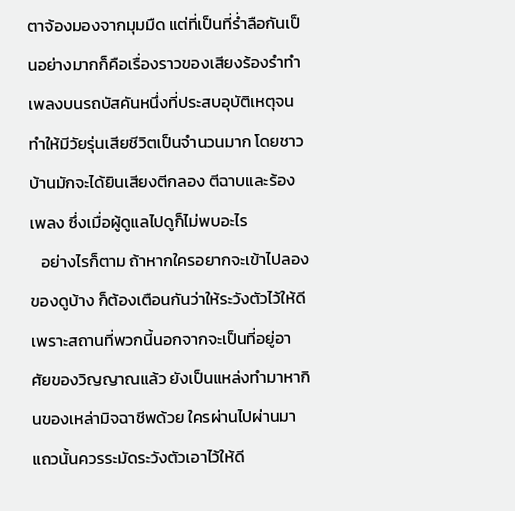ตาจ้องมองจากมุมมืด แต่ที่เป็นที่ร่ำลือกันเป็นอย่างมากก็คือเรื่องราวของเสียงร้องรำทำเพลงบนรถบัสคันหนึ่งที่ประสบอุบัติเหตุจนทำให้มีวัยรุ่นเสียชีวิตเป็นจำนวนมาก โดยชาวบ้านมักจะได้ยินเสียงตีกลอง ตีฉาบและร้องเพลง ซึ่งเมื่อผู้ดูแลไปดูก็ไม่พบอะไร
   อย่างไรก็ตาม ถ้าหากใครอยากจะเข้าไปลองของดูบ้าง ก็ต้องเตือนกันว่าให้ระวังตัวไว้ให้ดี เพราะสถานที่พวกนี้นอกจากจะเป็นที่อยู่อาศัยของวิญญาณแล้ว ยังเป็นแหล่งทำมาหากินของเหล่ามิจฉาชีพด้วย ใครผ่านไปผ่านมาแถวนั้นควรระมัดระวังตัวเอาไว้ให้ดี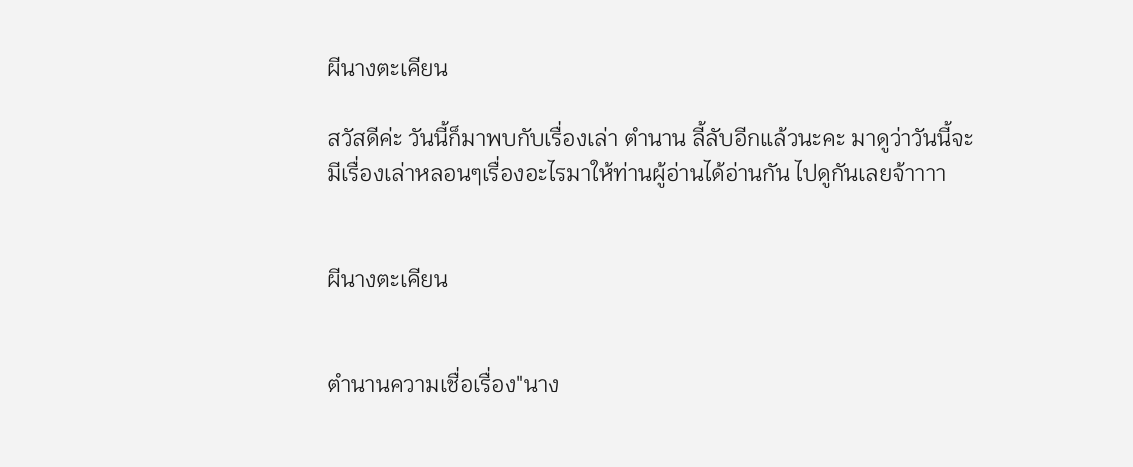ผีนางตะเคียน

สวัสดีค่ะ วันนี้ก็มาพบกับเรื่องเล่า ตำนาน ลี้ลับอีกแล้วนะคะ มาดูว่าวันนี้จะมีเรื่องเล่าหลอนๆเรื่องอะไรมาให้ท่านผู้อ่านได้อ่านกัน ไปดูกันเลยจ้าาาา


ผีนางตะเคียน


ตำนานความเชื่อเรื่อง"นาง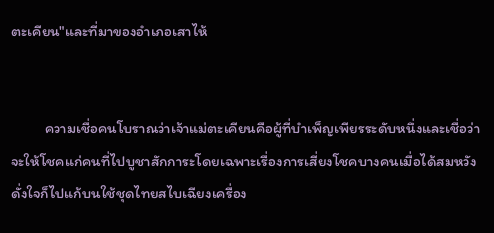ตะเคียน"และที่มาของอำเภอเสาไห้


          ความเชื่อคนโบราณว่าเจ้าแม่ตะเคียนคือผู้ที่บำเพ็ญเพียรระดับหนึ่งและเชื่อว่าจะให้โชคแก่คนที่ไปบูชาสักการะโดยเฉพาะเรื่องการเสี่ยงโชคบางคนเมื่อได้สมหวังดั่งใจก็ไปแก้บนใช้ชุดไทยสไบเฉียงเครื่อง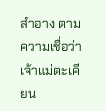สำอาง ตามความเชื่อว่าเจ้าแม่ตะเคียน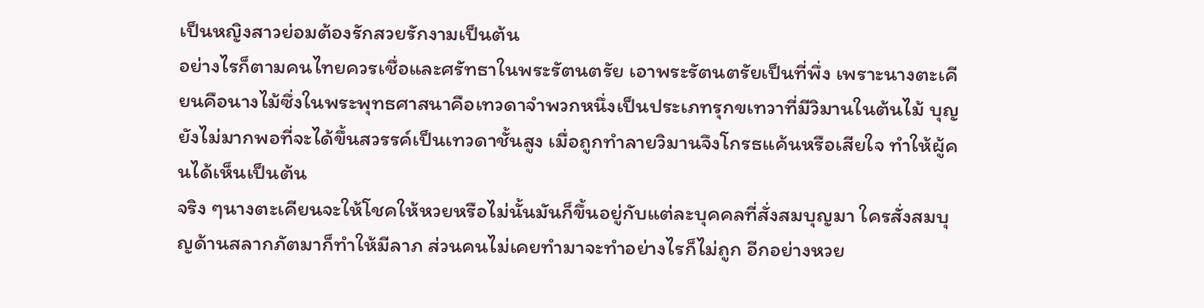เป็นหญิงสาวย่อมต้องรักสวยรักงามเป็นต้น
อย่างไรก็ตามคนไทยควรเชื่อและศรัทธาในพระรัตนตรัย เอาพระรัตนตรัยเป็นที่พึ่ง เพราะนางตะเคียนคือนางไม้ซึ่งในพระพุทธศาสนาคือเทวดาจำพวกหนึ่งเป็นประเภทรุกขเทวาที่มีวิมานในต้นไม้ บุญยังไม่มากพอที่จะได้ขึ้นสวรรค์เป็นเทวดาชั้นสูง เมื่อถูกทำลายวิมานจึงโกรธแค้นหรือเสียใจ ทำให้ผู้คนได้เห็นเป็นต้น
จริง ๆนางตะเคียนจะให้โชคให้หวยหรือไม่นั้นมันก็ขึ้นอยู่กับแต่ละบุคคลที่สั่งสมบุญมา ใครสั่งสมบุญด้านสลากภัตมาก็ทำให้มีลาภ ส่วนคนไม่เคยทำมาจะทำอย่างไรก็ไม่ถูก อีกอย่างหวย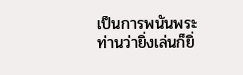เป็นการพนันพระท่านว่ายิ่งเล่นก็ยิ่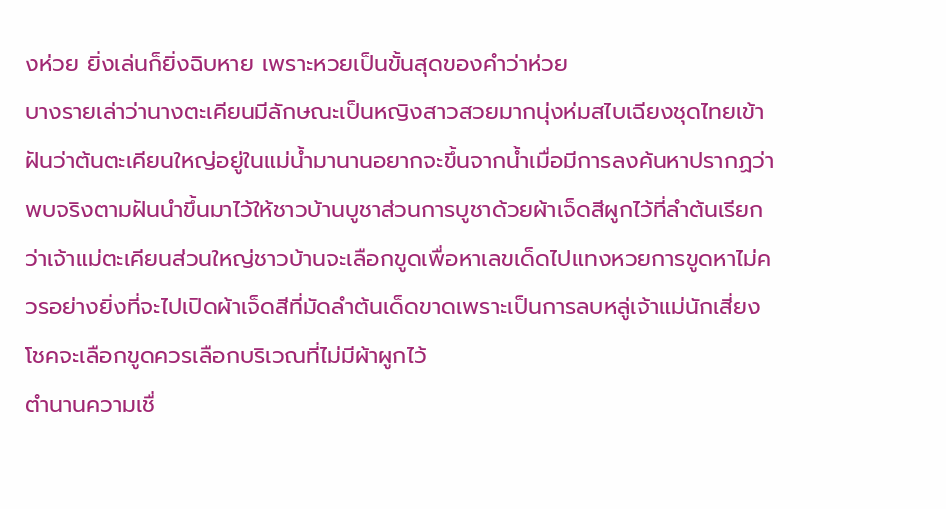งห่วย ยิ่งเล่นก็ยิ่งฉิบหาย เพราะหวยเป็นขั้นสุดของคำว่าห่วย
บางรายเล่าว่านางตะเคียนมีลักษณะเป็นหญิงสาวสวยมากนุ่งห่มสไบเฉียงชุดไทยเข้าฝันว่าต้นตะเคียนใหญ่อยู่ในแม่น้ำมานานอยากจะขึ้นจากน้ำเมื่อมีการลงค้นหาปรากฏว่าพบจริงตามฝันนำขึ้นมาไว้ให้ชาวบ้านบูชาส่วนการบูชาด้วยผ้าเจ็ดสีผูกไว้ที่ลำต้นเรียกว่าเจ้าแม่ตะเคียนส่วนใหญ่ชาวบ้านจะเลือกขูดเพื่อหาเลขเด็ดไปแทงหวยการขูดหาไม่ควรอย่างยิ่งที่จะไปเปิดผ้าเจ็ดสีที่มัดลำต้นเด็ดขาดเพราะเป็นการลบหลู่เจ้าแม่นักเสี่ยงโชคจะเลือกขูดควรเลือกบริเวณที่ไม่มีผ้าผูกไว้
ตำนานความเชื่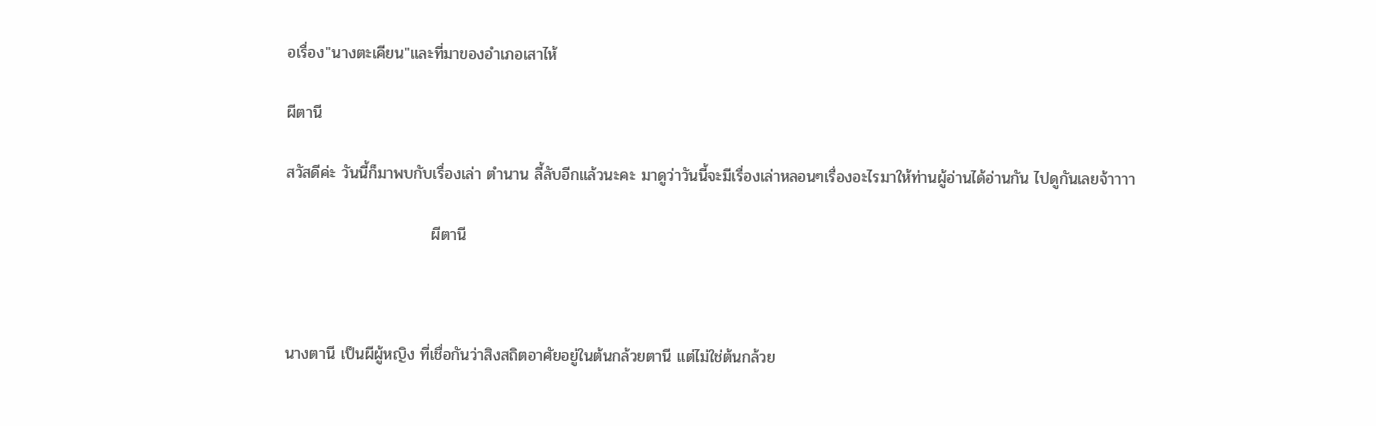อเรื่อง"นางตะเคียน"และที่มาของอำเภอเสาไห้

ผีตานี

สวัสดีค่ะ วันนี้ก็มาพบกับเรื่องเล่า ตำนาน ลี้ลับอีกแล้วนะคะ มาดูว่าวันนี้จะมีเรื่องเล่าหลอนๆเรื่องอะไรมาให้ท่านผู้อ่านได้อ่านกัน ไปดูกันเลยจ้าาาา

                          ผีตานี



นางตานี เป็นผีผู้หญิง ที่เชื่อกันว่าสิงสถิตอาศัยอยู่ในต้นกล้วยตานี แต่ไม่ใช่ต้นกล้วย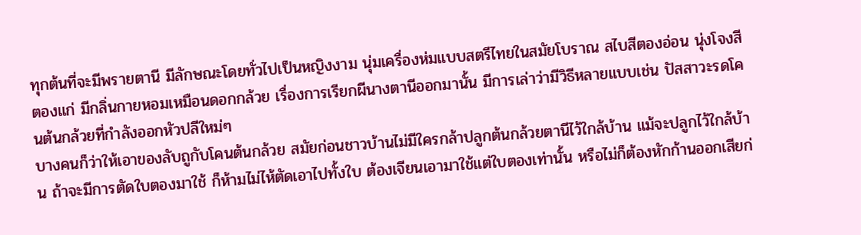ทุกต้นที่จะมีพรายตานี มีลักษณะโดยทั่วไปเป็นหญิงงาม นุ่มเครื่องห่มแบบสตรีไทยในสมัยโบราณ สไบสีตองอ่อน นุ่งโจงสีตองแก่ มีกลิ่นกายหอมเหมือนดอกกล้วย เรื่องการเรียกผีนางตานีออกมานั้น มีการเล่าว่ามีวิธีหลายแบบเช่น ปัสสาวะรดโคนต้นกล้วยที่กำลังออกหัวปลีใหม่ๆ
บางคนก็ว่าให้เอาของลับถูกับโคนต้นกล้วย สมัยก่อนชาวบ้านไม่มีใครกล้าปลูกต้นกล้วยตานีไว้ใกล้บ้าน แม้จะปลูกไว้ใกล้บ้าน ถ้าจะมีการตัดใบตองมาใช้ ก็ห้ามไม่ไห้ตัดเอาไปทั้งใบ ต้องเจียนเอามาใช้แต่ใบตองเท่านั้น หรือไม่ก็ต้องหักก้านออกเสียก่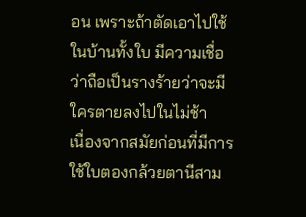อน เพราะถ้าตัดเอาไปใช้ในบ้านทั้งใบ มีความเชื่อว่าถือเป็นรางร้ายว่าจะมีใครตายลงไปในไม่ช้า
เนื่องจากสมัยก่อนที่มีการใช้ใบตองกล้วยตานีสาม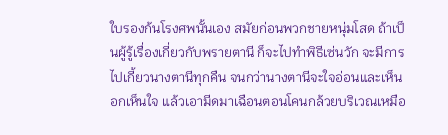ใบรองก้นโรงศพนั้นเอง สมัยก่อนพวกชายหนุ่มโสด ถ้าเป็นผู้รู้เรื่องเกี่ยวกับพรายตานี ก็จะไปทำพิธีเซ่นวัก จะมีการไปเกี้ยวนางตานีทุกคืน จนกว่านางตานีจะใจอ่อนและเห็นอกเห็นใจ แล้วเอามีดมาเฉือนตอนโคนกล้วยบริเวณเหมือ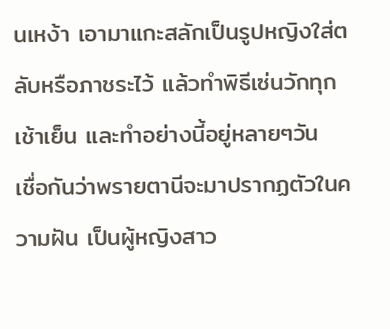นเหง้า เอามาแกะสลักเป็นรูปหญิงใส่ตลับหรือภาชระไว้ แล้วทำพิธีเซ่นวักทุกเช้าเย็น และทำอย่างนี้อยู่หลายๆวัน
เชื่อกันว่าพรายตานีจะมาปรากฏตัวในความฝัน เป็นผู้หญิงสาว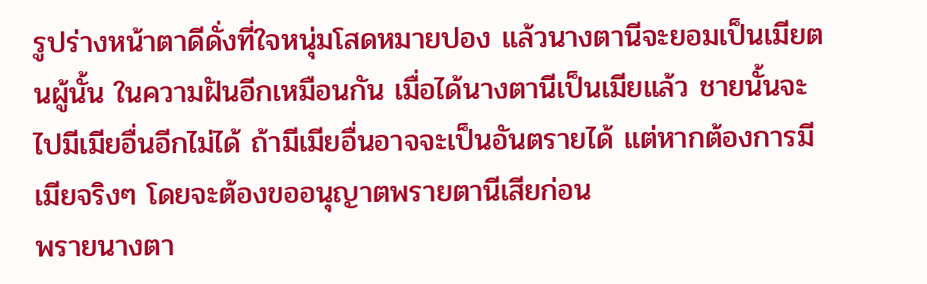รูปร่างหน้าตาดีดั่งที่ใจหนุ่มโสดหมายปอง แล้วนางตานีจะยอมเป็นเมียตนผู้นั้น ในความฝันอีกเหมือนกัน เมื่อได้นางตานีเป็นเมียแล้ว ชายนั้นจะไปมีเมียอื่นอีกไม่ได้ ถ้ามีเมียอื่นอาจจะเป็นอันตรายได้ แต่หากต้องการมีเมียจริงๆ โดยจะต้องขออนุญาตพรายตานีเสียก่อน
พรายนางตา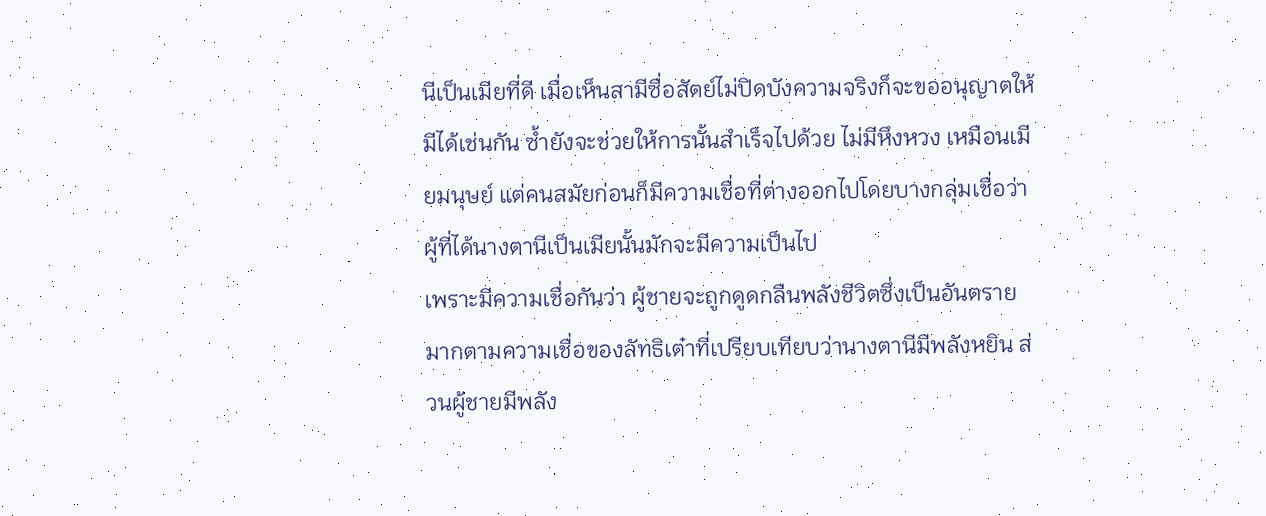นีเป็นเมียที่ดี เมื่อเห็นสามีซื่อสัตย์ไม่ปิดบังความจริงก็จะขออนุญาตให้มีได้เช่นกัน ซ้ำยังจะช่วยให้การนั้นสำเร็จไปด้วย ไม่มีหึงหวง เหมือนเมียมนุษย์ แต่คนสมัยก่อนก็มีความเชื่อที่ต่างออกไปโดยบางกลุ่มเชื่อว่า ผู้ที่ได้นางตานีเป็นเมียนั้นมักจะมีความเป็นไป
เพราะมีความเชื่อกันว่า ผู้ชายจะถูกดูดกลืนพลังชีวิตซึ่งเป็นอันตรายมากตามความเชื่อของลัทธิเต๋าที่เปรียบเทียบว่านางตานีมีพลังหยิน ส่วนผู้ชายมีพลัง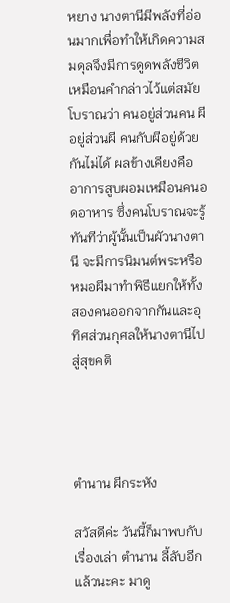หยาง นางตานีมีพลังที่อ่อนมากเพื่อทำให้เกิดความสมดุลจึงมีการดูดพลังชีวิต เหมือนคำกล่าวไว้แต่สมัยโบราณว่า คนอยู่ส่วนคน ผีอยู่ส่วนผี คนกับผีอยู่ด้วยกันไม่ได้ ผลข้างเคียงคืออาการสูบผอมเหมือนคนอดอาหาร ซึ่งคนโบราณจะรู้ทันทีว่าผู้นั้นเป็นผัวนางตานี จะมีการนิมนต์พระหรือหมอผีมาทำพิธีแยกให้ทั้งสองคนออกจากกันและอุทิศส่วนกุศลให้นางตานีไปสู่สุขคติ




ตำนาน ผีกระหัง

สวัสดีค่ะ วันนี้ก็มาพบกับเรื่องเล่า ตำนาน ลี้ลับอีกแล้วนะคะ มาดู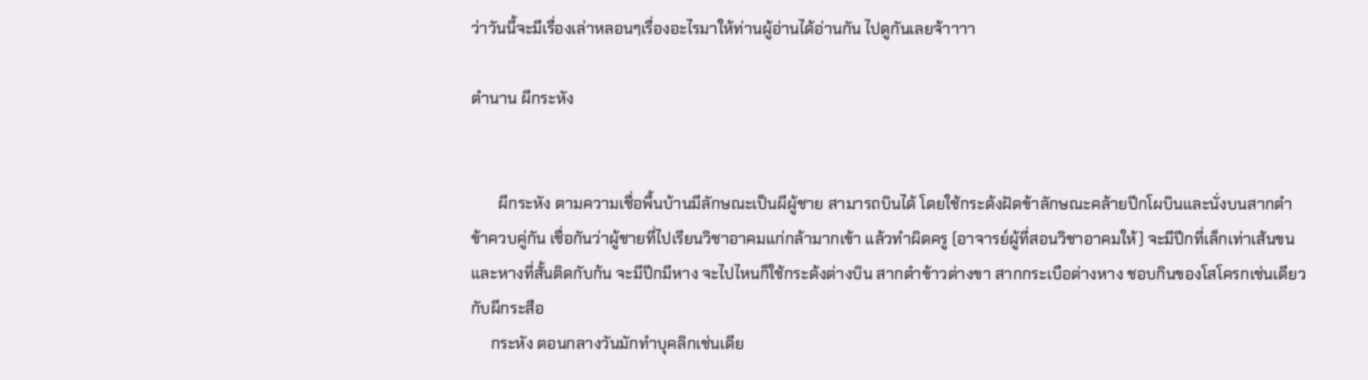ว่าวันนี้จะมีเรื่องเล่าหลอนๆเรื่องอะไรมาให้ท่านผู้อ่านได้อ่านกัน ไปดูกันเลยจ้าาาา

ตำนาน ผีกระหัง


       ผีกระหัง ตามความเชื่อพื้นบ้านมีลักษณะเป็นผีผู้ชาย สามารถบินได้ โดยใช้กระด้งฝัดข้าลักษณะคล้ายปีกโผบินและนั่งบนสากตำข้าควบคู่กัน เชื่อกันว่าผู้ชายที่ไปเรียนวิชาอาคมแก่กล้ามากเข้า แล้วทำผิดครู (อาจารย์ผู้ที่สอนวิชาอาคมให้) จะมีปีกที่เล็กเท่าเส้นขน และหางที่สั้นติดกับก้น จะมีปีกมีหาง จะไปไหนก็ใช้กระด้งต่างบิน สากตำข้าวต่างขา สากกระเบือต่างหาง ชอบกินของโสโครกเช่นเดียวกับผีกระสือ
     กระหัง ตอนกลางวันมักทำบุคลิกเช่นเดีย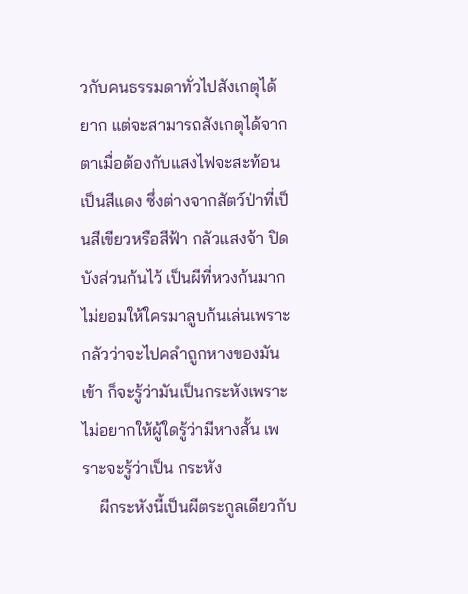วกับคนธรรมดาทั่วไปสังเกตุได้ยาก แต่จะสามารถสังเกตุได้จากตาเมื่อต้องกับแสงไฟจะสะท้อนเป็นสีแดง ซึ่งต่างจากสัตว์ป่าที่เป็นสีเขียวหรือสีฟ้า กลัวแสงจ้า ปิดบังส่วนก้นไว้ เป็นผีที่หวงก้นมาก ไม่ยอมให้ใครมาลูบก้นเล่นเพราะกลัวว่าจะไปคลำถูกหางของมันเข้า ก็จะรู้ว่ามันเป็นกระหังเพราะไม่อยากให้ผู้ใดรู้ว่ามีหางสั้น เพราะจะรู้ว่าเป็น กระหัง
    ผีกระหังนี้เป็นผีตระกูลเดียวกับ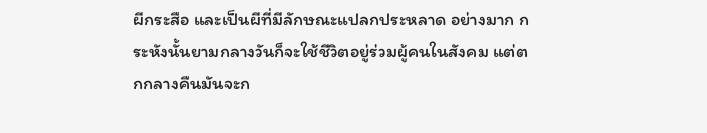ผีกระสือ และเป็นผีที่มีลักษณะแปลกประหลาด อย่างมาก กระหังนั้นยามกลางวันก็จะใช้ชีวิตอยู่ร่วมผู้คนในสังคม แต่ตกกลางคืนมันจะก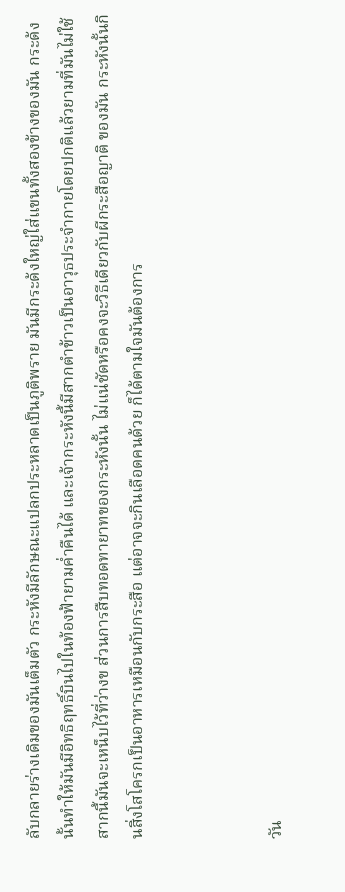ลับกลายร่างเดิมของมันเต็มตัว กระหังมีลักษณะแปลกประหลาดเป็นภูติพราย มันมีกระด้งใหญ่ใส่แขนทั้งสองข้างของมัน กระด้งนั้นทำให้มันมีอิทธิฤทธิ์บินไปในท้องฟ้ายามค่ำคืนได้ และเจ้ากระหังนี้มีสากตำข้าวเป็นอาวุธประจำกายโดยปกติแล้วยามที่มันไม่ใช้สากนี้มันจะเหน็บไว้ที่ว่างข ส่วนการสืบทอดทายาทของกระหังนั้น ไม่แน่ชัดหรือคงจะวิธีเดียวกับผีกระสือญาติ ของมัน กระหังนั้นกินสิ่งโสโครกเป็นอาหารเหมือนกับกระสือ แต่อาจจะกินเลือดคนด้วย ก็ได้ตามใจมันต้องการ



วัน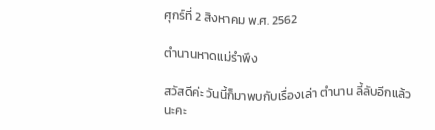ศุกร์ที่ 2 สิงหาคม พ.ศ. 2562

ตำนานหาดแม่รำพึง

สวัสดีค่ะ วันนี้ก็มาพบกับเรื่องเล่า ตำนาน ลี้ลับอีกแล้วนะคะ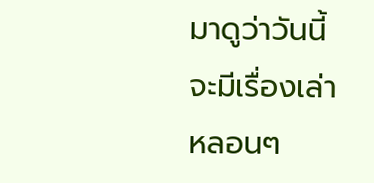มาดูว่าวันนี้จะมีเรื่องเล่าหลอนๆ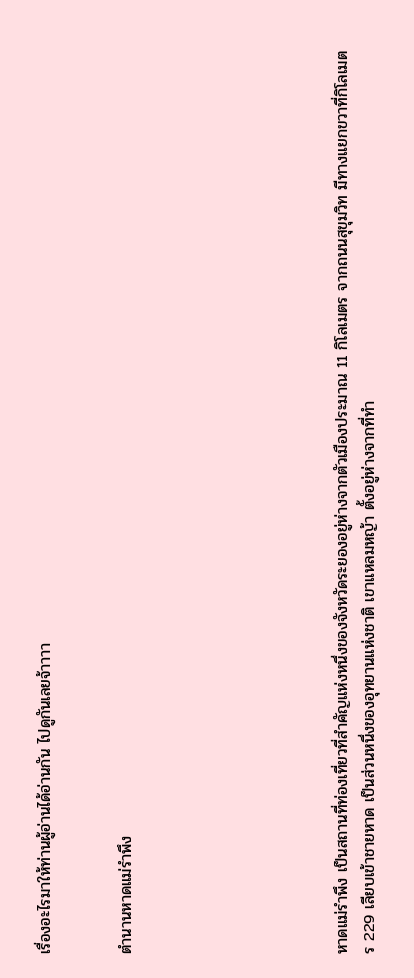เรื่องอะไรมาให้ท่านผู้อ่านได้อ่านกัน ไปดูกันเลยจ้าาาา


ตำนานหาดแม่รำพึง







หาดแม่รำพึง เป็นสถานที่ท่องเที่ยวที่สำคัญแห่งหนึ่งของจังหวัดระยองอยู่ห่างจากตัวเมืองประมาณ 11 กิโลเมตร จากถนนสุขุมวิท มีทางแยกขวาที่กิโลเมตร 229 เลียบเข้าชายหาด เป็นส่วนหนึ่งของอุทยานแห่งชาติ เขาแหลมหญ้า ตั้งอยู่ห่างจากที่ทำ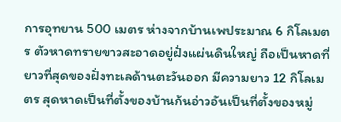การอุทยาน 500 เมตร ห่างจากบ้านเพประมาณ 6 กิโลเมตร ตัวหาดทรายขาวสะอาดอยู่ฝั่งแผ่นดินใหญ่ ถือเป็นหาดที่ยาวที่สุดของฝั่งทะเลด้านตะวันออก มีความยาว 12 กิโลเมตร สุดหาดเป็นที่ตั้งของบ้านก้นอ่าวอันเป็นที่ตั้งของหมู่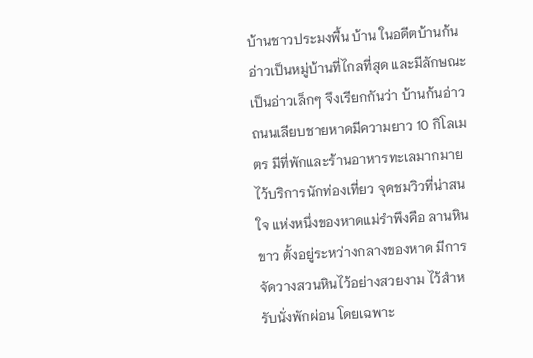บ้านชาวประมงพื้น บ้าน ในอดีตบ้านก้นอ่าวเป็นหมู่บ้านที่ไกลที่สุด และมีลักษณะเป็นอ่าวเล็กๆ จึงเรียกกันว่า บ้านก้นอ่าว ถนนเลียบชายหาดมีความยาว 10 กิโลเมตร มีที่พักและร้านอาหารทะเลมากมายไว้บริการนักท่องเที่ยว จุดชมวิวที่น่าสนใจ แห่งหนึ่งของหาดแม่รำพึงคือ ลานหินขาว ตั้งอยู่ระหว่างกลางของหาด มีการจัดวางสวนหินไว้อย่างสวยงาม ไว้สำหรับนั่งพักผ่อน โดยเฉพาะ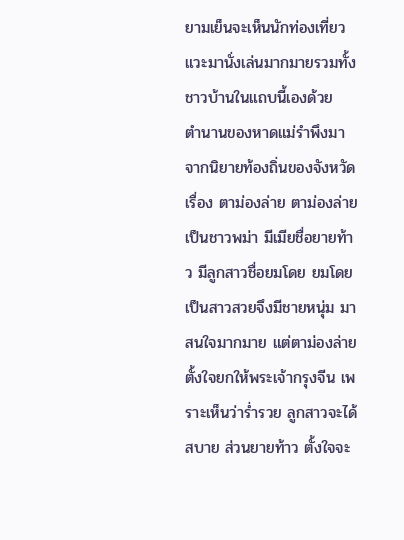ยามเย็นจะเห็นนักท่องเที่ยวแวะมานั่งเล่นมากมายรวมทั้งชาวบ้านในแถบนี้เองด้วย
ตำนานของหาดแม่รำพึงมาจากนิยายท้องถิ่นของจังหวัด เรื่อง ตาม่องล่าย ตาม่องล่ายเป็นชาวพม่า มีเมียชื่อยายท้าว มีลูกสาวชื่อยมโดย ยมโดยเป็นสาวสวยจึงมีชายหนุ่ม มาสนใจมากมาย แต่ตาม่องล่ายตั้งใจยกให้พระเจ้ากรุงจีน เพราะเห็นว่าร่ำรวย ลูกสาวจะได้สบาย ส่วนยายท้าว ตั้งใจจะ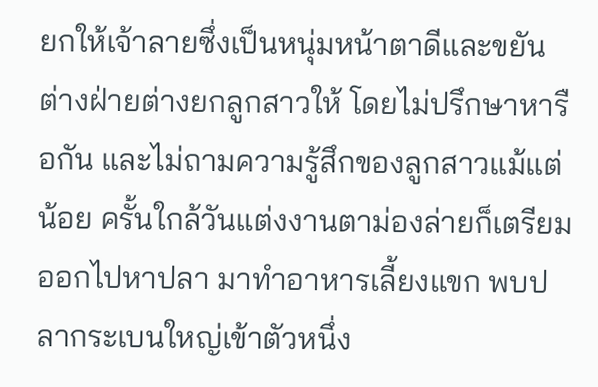ยกให้เจ้าลายซึ่งเป็นหนุ่มหน้าตาดีและขยัน ต่างฝ่ายต่างยกลูกสาวให้ โดยไม่ปรึกษาหารือกัน และไม่ถามความรู้สึกของลูกสาวแม้แต่น้อย ครั้นใกล้วันแต่งงานตาม่องล่ายก็เตรียมออกไปหาปลา มาทำอาหารเลี้ยงแขก พบปลากระเบนใหญ่เข้าตัวหนึ่ง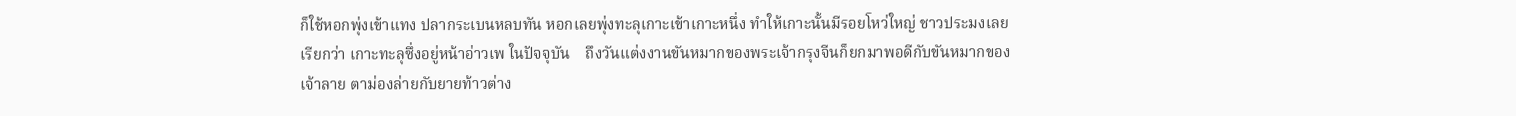ก็ใช้หอกพุ่งเข้าแทง ปลากระเบนหลบทัน หอกเลยพุ่งทะลุเกาะเข้าเกาะหนึ่ง ทำให้เกาะนั้นมีรอยโหว่ใหญ่ ชาวประมงเลยเรียกว่า เกาะทะลุซึ่งอยู่หน้าอ่าวเพ ในปัจจุบัน    ถึงวันแต่งงานขันหมากของพระเจ้ากรุงจีนก็ยกมาพอดีกับขันหมากของเจ้าลาย ตาม่องล่ายกับยายท้าวต่าง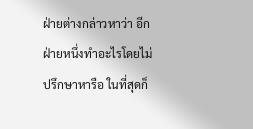ฝ่ายต่างกล่าวหาว่า อีกฝ่ายหนึ่งทำอะไรโดยไม่ปรึกษาหารือ ในที่สุดก็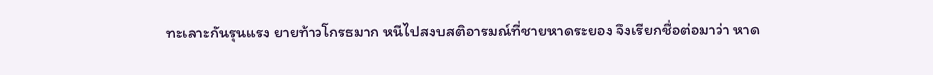ทะเลาะกันรุนแรง ยายท้าวโกรธมาก หนีไปสงบสติอารมณ์ที่ชายหาดระยอง จึงเรียกชื่อต่อมาว่า หาด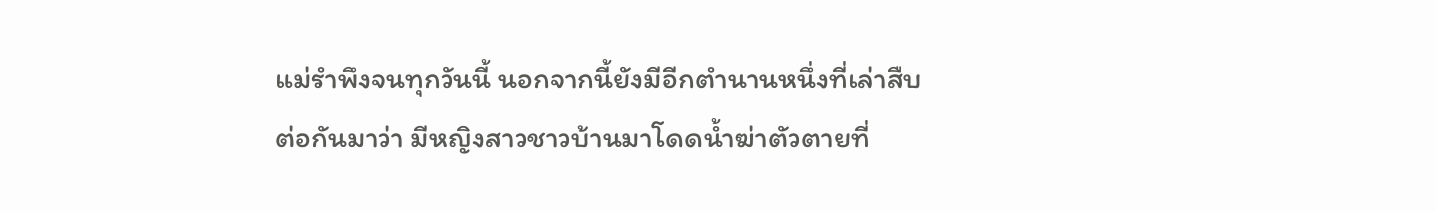แม่รำพึงจนทุกวันนี้ นอกจากนี้ยังมีอีกตำนานหนึ่งที่เล่าสืบต่อกันมาว่า มีหญิงสาวชาวบ้านมาโดดน้ำฆ่าตัวตายที่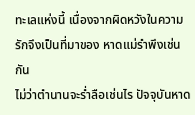ทะเลแห่งนี้ เนื่องจากผิดหวังในความรักจึงเป็นที่มาของ หาดแม่รำพึงเช่นกัน
ไม่ว่าตำนานจะร่ำลือเช่นไร ปัจจุบันหาด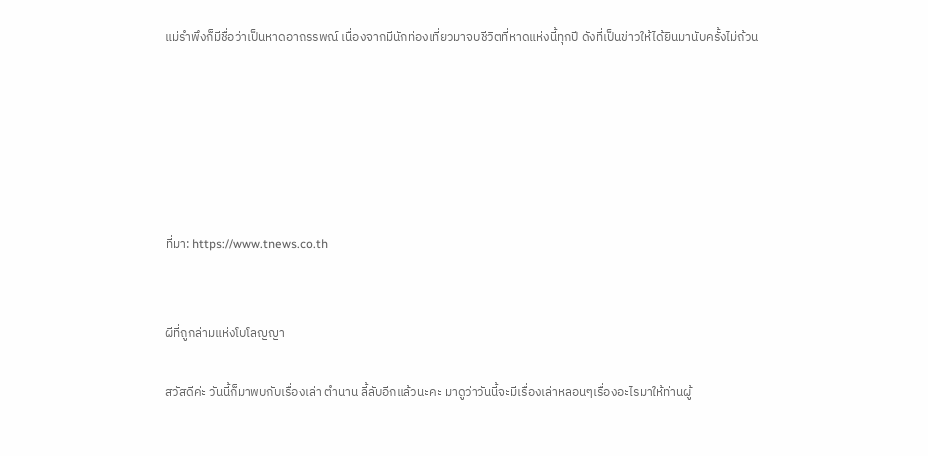แม่รำพึงก็มีชื่อว่าเป็นหาดอาถรรพณ์ เนื่องจากมีนักท่องเที่ยวมาจบชีวิตที่หาดแห่งนี้ทุกปี ดังที่เป็นข่าวให้ได้ยินมานับครั้งไม่ถ้วน






ที่มา: https://www.tnews.co.th


ผีที่ถูกล่ามแห่งโบโลญญา

สวัสดีค่ะ วันนี้ก็มาพบกับเรื่องเล่า ตำนาน ลี้ลับอีกแล้วนะคะ มาดูว่าวันนี้จะมีเรื่องเล่าหลอนๆเรื่องอะไรมาให้ท่านผู้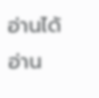อ่านได้อ่าน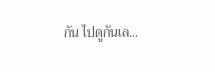กัน ไปดูกันเล...